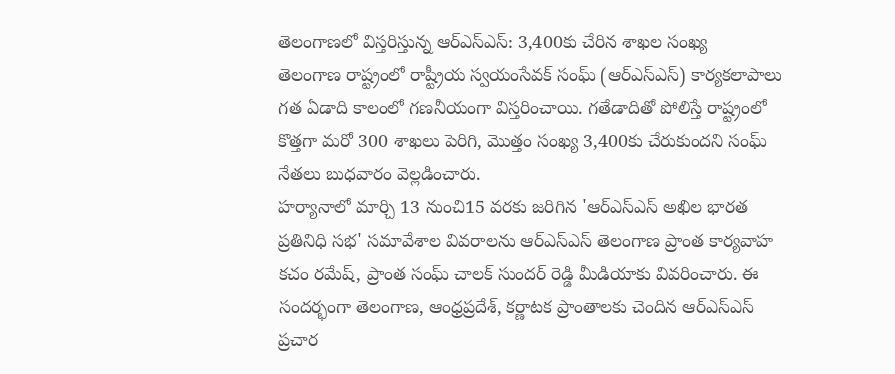తెలంగాణలో విస్తరిస్తున్న ఆర్ఎస్ఎస్: 3,400కు చేరిన శాఖల సంఖ్య
తెలంగాణ రాష్ట్రంలో రాష్ట్రీయ స్వయంసేవక్ సంఘ్ (ఆర్ఎస్ఎస్) కార్యకలాపాలు గత ఏడాది కాలంలో గణనీయంగా విస్తరించాయి. గతేడాదితో పోలిస్తే రాష్ట్రంలో కొత్తగా మరో 300 శాఖలు పెరిగి, మొత్తం సంఖ్య 3,400కు చేరుకుందని సంఘ్ నేతలు బుధవారం వెల్లడించారు.
హర్యానాలో మార్చి 13 నుంచి15 వరకు జరిగిన 'ఆర్ఎస్ఎస్ అఖిల భారత ప్రతినిధి సభ' సమావేశాల వివరాలను ఆర్ఎస్ఎస్ తెలంగాణ ప్రాంత కార్యవాహ కచం రమేష్, ప్రాంత సంఘ్ చాలక్ సుందర్ రెడ్డి మీడియాకు వివరించారు. ఈ సందర్భంగా తెలంగాణ, ఆంధ్రప్రదేశ్, కర్ణాటక ప్రాంతాలకు చెందిన ఆర్ఎస్ఎస్ ప్రచార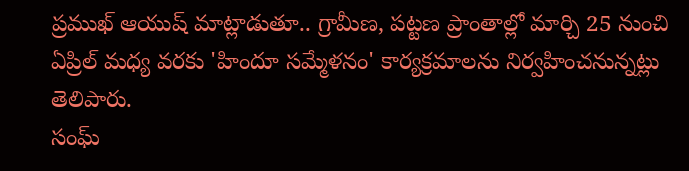ప్రముఖ్ ఆయుష్ మాట్లాడుతూ.. గ్రామీణ, పట్టణ ప్రాంతాల్లో మార్చి 25 నుంచి ఏప్రిల్ మధ్య వరకు 'హిందూ సమ్మేళనం' కార్యక్రమాలను నిర్వహించనున్నట్లు తెలిపారు.
సంఘ్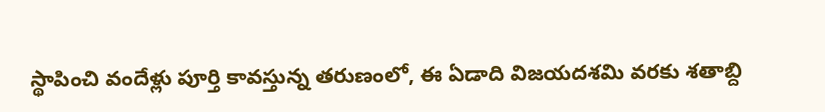స్థాపించి వందేళ్లు పూర్తి కావస్తున్న తరుణంలో, ఈ ఏడాది విజయదశమి వరకు శతాబ్ది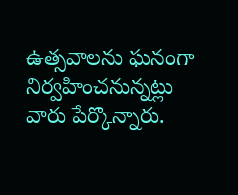ఉత్సవాలను ఘనంగా నిర్వహించనున్నట్లు వారు పేర్కొన్నారు.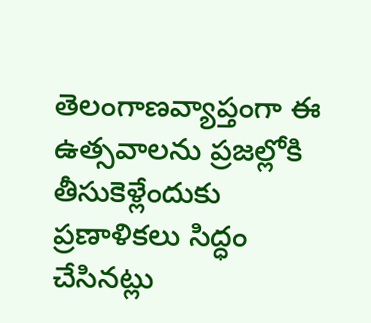తెలంగాణవ్యాప్తంగా ఈ ఉత్సవాలను ప్రజల్లోకి తీసుకెళ్లేందుకు ప్రణాళికలు సిద్ధం చేసినట్లు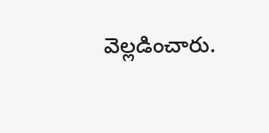వెల్లడించారు.